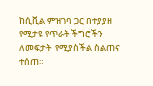ከሲቪል ምዝገባ ጋር በተያያዘ የሚታዩ የጥራት ችግሮችን ለመፍታት  የሚያስችል ስልጠና ተሰጠ።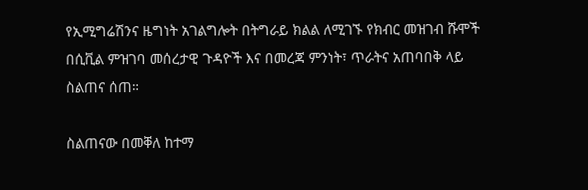የኢሚግሬሽንና ዜግነት አገልግሎት በትግራይ ክልል ለሚገኙ የክብር መዝገብ ሹሞች በሲቪል ምዝገባ መሰረታዊ ጉዳዮች እና በመረጃ ምንነት፣ ጥራትና አጠባበቅ ላይ ስልጠና ሰጠ።

ስልጠናው በመቐለ ከተማ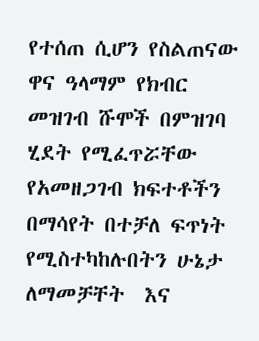የተሰጠ ሲሆን የስልጠናው ዋና ዓላማም የክብር መዝገብ ሹሞች በምዝገባ ሂደት የሚፈጥሯቸው የአመዘጋገብ ክፍተቶችን በማሳየት በተቻለ ፍጥነት የሚስተካከሉበትን ሁኔታ ለማመቻቸት  እና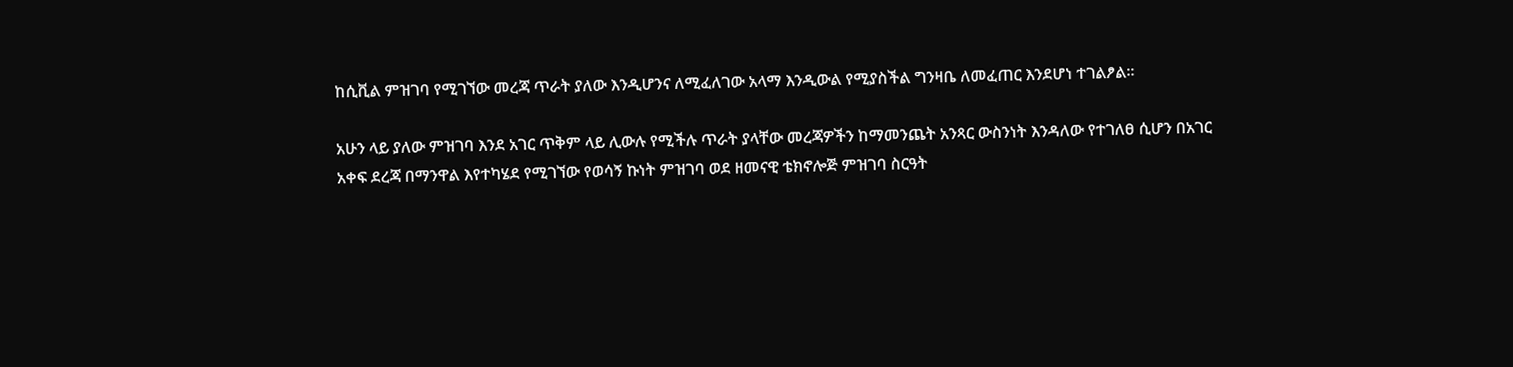ከሲቪል ምዝገባ የሚገኘው መረጃ ጥራት ያለው እንዲሆንና ለሚፈለገው አላማ እንዲውል የሚያስችል ግንዛቤ ለመፈጠር እንደሆነ ተገልፆል፡፡

አሁን ላይ ያለው ምዝገባ እንደ አገር ጥቅም ላይ ሊውሉ የሚችሉ ጥራት ያላቸው መረጃዎችን ከማመንጨት አንጻር ውስንነት እንዳለው የተገለፀ ሲሆን በአገር አቀፍ ደረጃ በማንዋል እየተካሄደ የሚገኘው የወሳኝ ኩነት ምዝገባ ወደ ዘመናዊ ቴክኖሎጅ ምዝገባ ስርዓት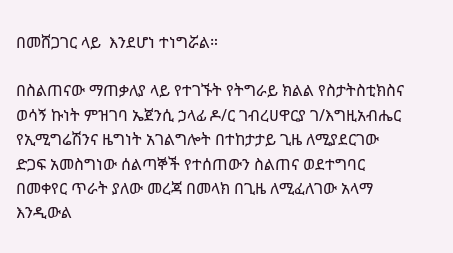በመሸጋገር ላይ  እንደሆነ ተነግሯል።

በስልጠናው ማጠቃለያ ላይ የተገኙት የትግራይ ክልል የስታትስቲክስና ወሳኝ ኩነት ምዝገባ ኤጀንሲ ኃላፊ ዶ/ር ገብረሀዋርያ ገ/እግዚአብሔር  የኢሚግሬሽንና ዜግነት አገልግሎት በተከታታይ ጊዜ ለሚያደርገው ድጋፍ አመስግነው ሰልጣኞች የተሰጠውን ስልጠና ወደተግባር በመቀየር ጥራት ያለው መረጃ በመላክ በጊዜ ለሚፈለገው አላማ እንዲውል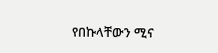የበኩላቸውን ሚና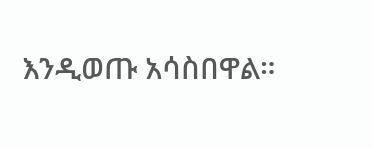እንዲወጡ አሳስበዋል።